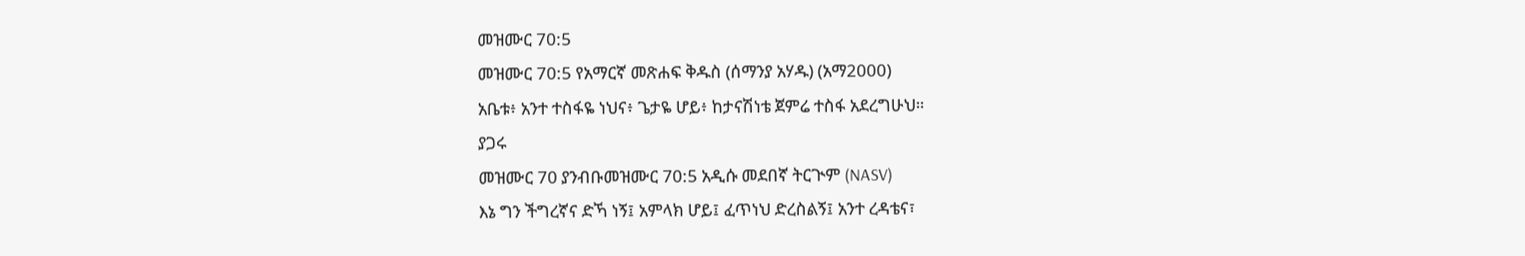መዝሙር 70:5
መዝሙር 70:5 የአማርኛ መጽሐፍ ቅዱስ (ሰማንያ አሃዱ) (አማ2000)
አቤቱ፥ አንተ ተስፋዬ ነህና፥ ጌታዬ ሆይ፥ ከታናሽነቴ ጀምሬ ተስፋ አደረግሁህ።
ያጋሩ
መዝሙር 70 ያንብቡመዝሙር 70:5 አዲሱ መደበኛ ትርጒም (NASV)
እኔ ግን ችግረኛና ድኻ ነኝ፤ አምላክ ሆይ፤ ፈጥነህ ድረስልኝ፤ አንተ ረዳቴና፣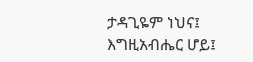ታዳጊዬም ነህና፤ እግዚአብሔር ሆይ፤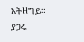አትዘግይ።
ያጋሩ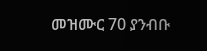መዝሙር 70 ያንብቡ